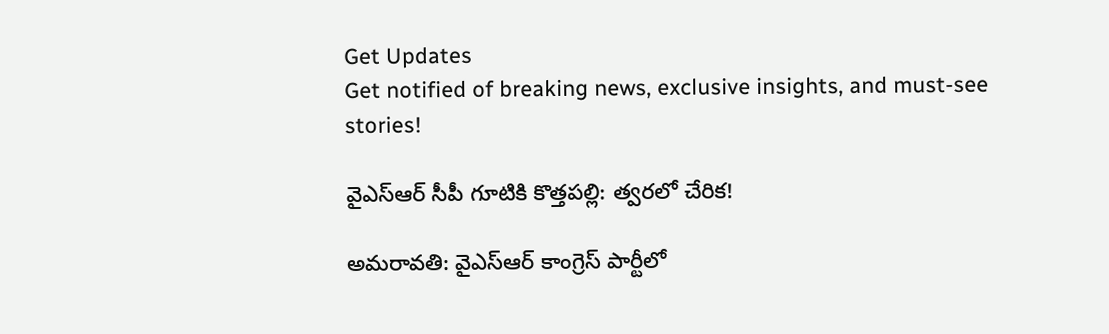Get Updates
Get notified of breaking news, exclusive insights, and must-see stories!

వైఎస్ఆర్ సీపీ గూటికి కొత్తపల్లి: త్వరలో చేరిక!

అమరావతి: వైఎస్ఆర్ కాంగ్రెస్ పార్టీలో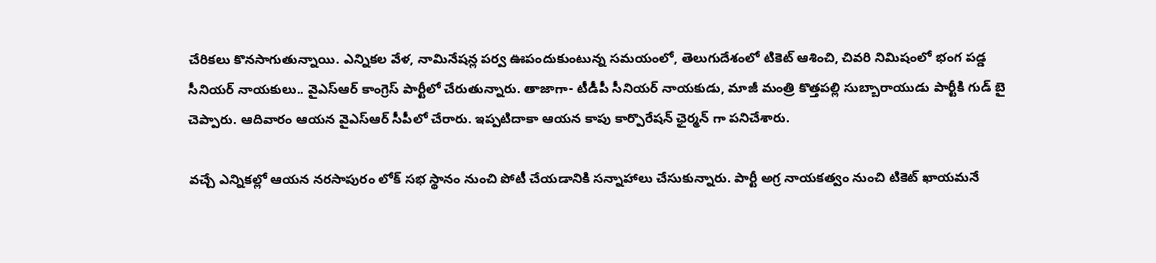చేరికలు కొనసాగుతున్నాయి. ఎన్నికల వేళ, నామినేషన్ల పర్వ ఊపందుకుంటున్న సమయంలో, తెలుగుదేశంలో టికెట్ ఆశించి, చివరి నిమిషంలో భంగ పడ్డ సీనియర్ నాయకులు.. వైఎస్ఆర్ కాంగ్రెస్ పార్టీలో చేరుతున్నారు. తాజాగా- టీడీపీ సీనియర్ నాయకుడు, మాజీ మంత్రి కొత్తపల్లి సుబ్బారాయుడు పార్టీకి గుడ్ బై చెప్పారు. ఆదివారం ఆయన వైఎస్ఆర్ సీపీలో చేరారు. ఇప్పటిదాకా ఆయన కాపు కార్పొరేషన్ ఛైర్మన్ గా పనిచేశారు.

వచ్చే ఎన్నికల్లో ఆయన నరసాపురం లోక్ సభ స్థానం నుంచి పోటీ చేయడానికి సన్నాహాలు చేసుకున్నారు. పార్టీ అగ్ర నాయకత్వం నుంచి టికెట్ ఖాయమనే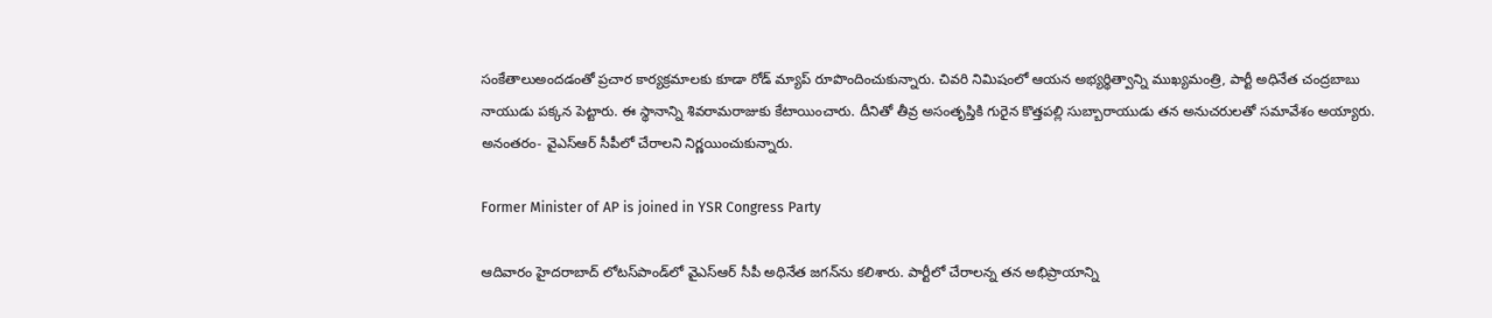సంకేతాలుఅందడంతో ప్రచార కార్యక్రమాలకు కూడా రోడ్ మ్యాప్ రూపొందించుకున్నారు. చివరి నిమిషంలో ఆయన అభ్యర్థిత్వాన్ని ముఖ్యమంత్రి, పార్టీ అధినేత చంద్రబాబు నాయుడు పక్కన పెట్టారు. ఈ స్థానాన్ని శివరామరాజుకు కేటాయించారు. దీనితో తీవ్ర అసంతృప్తికి గురైన కొత్తపల్లి సుబ్బారాయుడు తన అనుచరులతో సమావేశం అయ్యారు. అనంతరం- వైఎస్ఆర్ సీపీలో చేరాలని నిర్ణయించుకున్నారు.

Former Minister of AP is joined in YSR Congress Party

ఆదివారం హైదరాబాద్ లోటస్‌పాండ్‌లో వైఎస్ఆర్ సీపీ అధినేత జగన్‌ను కలిశారు. పార్టీలో చేరాలన్న తన అభిప్రాయాన్ని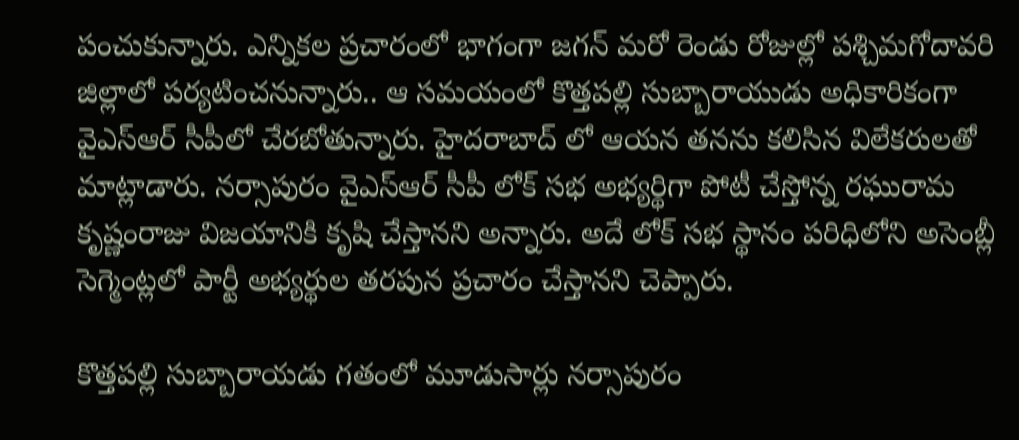పంచుకున్నారు. ఎన్నికల ప్రచారంలో భాగంగా జగన్ మరో రెండు రోజుల్లో పశ్చిమగోదావరి జిల్లాలో పర్యటించనున్నారు.. ఆ సమయంలో కొత్తపల్లి సుబ్బారాయుడు అధికారికంగా వైఎస్ఆర్ సీపీలో చేరబోతున్నారు. హైదరాబాద్ లో ఆయన తనను కలిసిన విలేకరులతో మాట్లాడారు. నర్సాపురం వైఎస్ఆర్ సీపీ లోక్ సభ అభ్యర్థిగా పోటీ చేస్తోన్న రఘురామ కృష్ణంరాజు విజయానికి కృషి చేస్తానని అన్నారు. అదే లోక్ సభ స్థానం పరిధిలోని అసెంబ్లీ సెగ్మెంట్లలో పార్టీ అభ్యర్థుల తరపున ప్రచారం చేస్తానని చెప్పారు.

కొత్తపల్లి సుబ్బారాయడు గతంలో మూడుసార్లు నర్సాపురం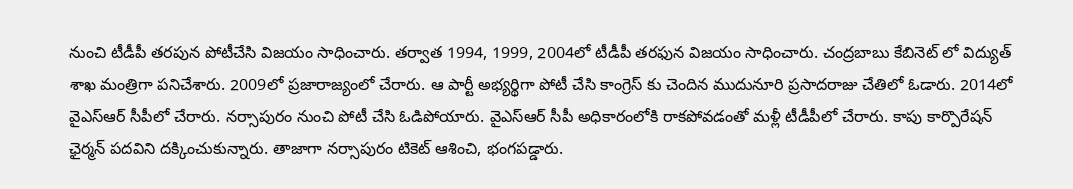నుంచి టీడీపీ తరపున పోటీచేసి విజయం సాధించారు. తర్వాత 1994, 1999, 2004లో టీడీపీ తరఫున విజయం సాధించారు. చంద్రబాబు కేబినెట్ లో విద్యుత్ శాఖ మంత్రిగా పనిచేశారు. 2009లో ప్రజారాజ్యంలో చేరారు. ఆ పార్టీ అభ్యర్థిగా పోటీ చేసి కాంగ్రెస్ కు చెందిన ముదునూరి ప్రసాదరాజు చేతిలో ఓడారు. 2014లో వైఎస్ఆర్ సీపీలో చేరారు. నర్సాపురం నుంచి పోటీ చేసి ఓడిపోయారు. వైఎస్ఆర్ సీపీ అధికారంలోకి రాకపోవడంతో మళ్లీ టీడీపీలో చేరారు. కాపు కార్పొరేషన్ ఛైర్మన్ పదవిని దక్కించుకున్నారు. తాజాగా నర్సాపురం టికెట్ ఆశించి, భంగపడ్డారు.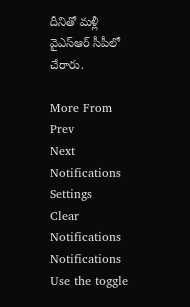దీనితో మళ్లీ వైఎస్ఆర్ సీపీలో చేరారు.

More From
Prev
Next
Notifications
Settings
Clear Notifications
Notifications
Use the toggle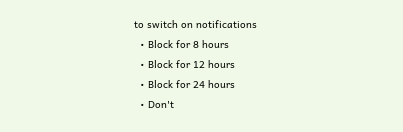to switch on notifications
  • Block for 8 hours
  • Block for 12 hours
  • Block for 24 hours
  • Don't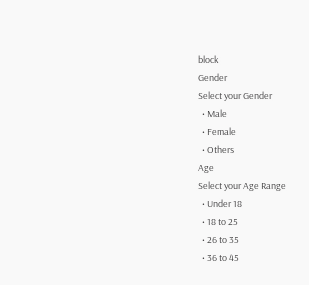block
Gender
Select your Gender
  • Male
  • Female
  • Others
Age
Select your Age Range
  • Under 18
  • 18 to 25
  • 26 to 35
  • 36 to 45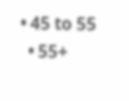• 45 to 55
  • 55+